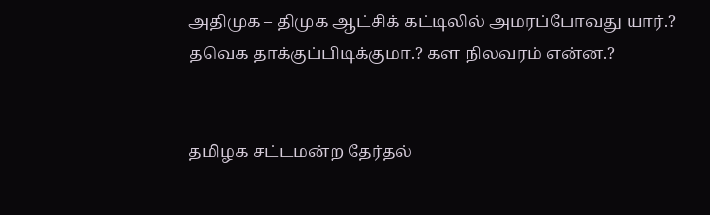அதிமுக – திமுக ஆட்சிக் கட்டிலில் அமரப்போவது யார்.? தவெக தாக்குப்பிடிக்குமா.? கள நிலவரம் என்ன.?


தமிழக சட்டமன்ற தேர்தல்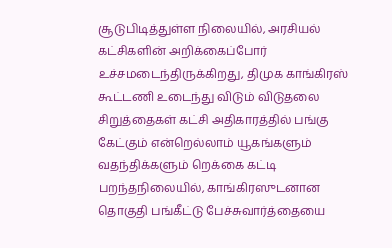சூடுபிடித்துள்ள நிலையில், அரசியல் கட்சிகளின் அறிக்கைப்போர் உச்சமடைந்திருக்கிறது, திமுக காங்கிரஸ் கூட்டணி உடைந்து விடும் விடுதலை சிறுத்தைகள் கட்சி அதிகாரத்தில் பங்கு கேட்கும் என்றெல்லாம் யூகங்களும் வதந்திக்களும் றெக்கை கட்டி பறந்தநிலையில், காங்கிரஸுடனான தொகுதி பங்கீட்டு பேச்சுவார்த்தையை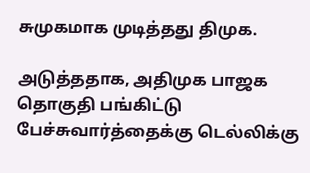சுமுகமாக முடித்தது திமுக.

அடுத்ததாக, அதிமுக பாஜக தொகுதி பங்கிட்டு பேச்சுவார்த்தைக்கு டெல்லிக்கு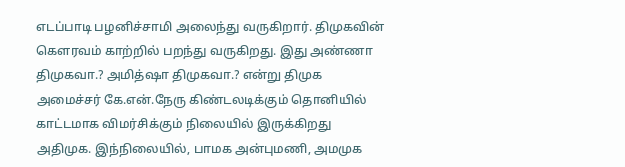எடப்பாடி பழனிச்சாமி அலைந்து வருகிறார். திமுகவின் கௌரவம் காற்றில் பறந்து வருகிறது. இது அண்ணா திமுகவா.? அமித்ஷா திமுகவா.? என்று திமுக அமைச்சர் கே.என்.நேரு கிண்டலடிக்கும் தொனியில் காட்டமாக விமர்சிக்கும் நிலையில் இருக்கிறது அதிமுக. இந்நிலையில், பாமக அன்புமணி, அமமுக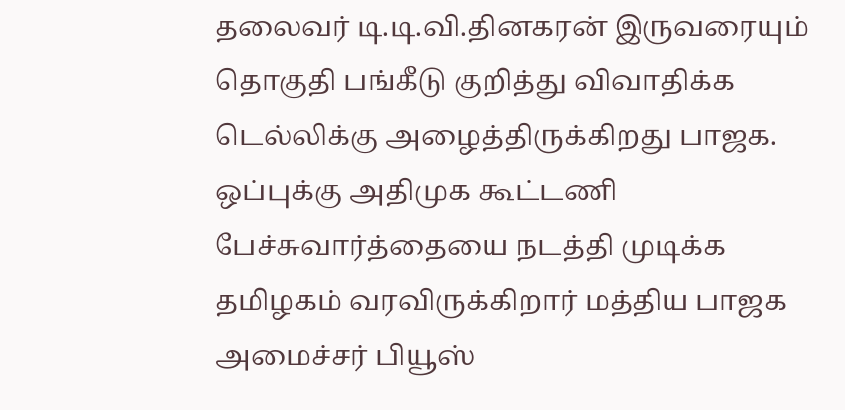தலைவர் டி.டி.வி.தினகரன் இருவரையும் தொகுதி பங்கீடு குறித்து விவாதிக்க டெல்லிக்கு அழைத்திருக்கிறது பாஜக. ஒப்புக்கு அதிமுக கூட்டணி பேச்சுவார்த்தையை நடத்தி முடிக்க தமிழகம் வரவிருக்கிறார் மத்திய பாஜக அமைச்சர் பியூஸ்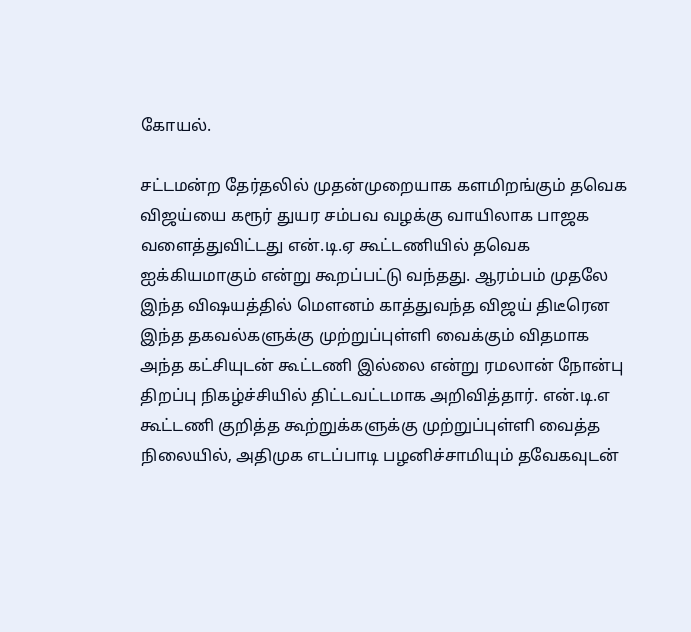கோயல்.

சட்டமன்ற தேர்தலில் முதன்முறையாக களமிறங்கும் தவெக விஜய்யை கரூர் துயர சம்பவ வழக்கு வாயிலாக பாஜக வளைத்துவிட்டது என்.டி.ஏ கூட்டணியில் தவெக ஐக்கியமாகும் என்று கூறப்பட்டு வந்தது. ஆரம்பம் முதலே இந்த விஷயத்தில் மௌனம் காத்துவந்த விஜய் திடீரென இந்த தகவல்களுக்கு முற்றுப்புள்ளி வைக்கும் விதமாக அந்த கட்சியுடன் கூட்டணி இல்லை என்று ரமலான் நோன்பு திறப்பு நிகழ்ச்சியில் திட்டவட்டமாக அறிவித்தார். என்.டி.எ கூட்டணி குறித்த கூற்றுக்களுக்கு முற்றுப்புள்ளி வைத்த நிலையில், அதிமுக எடப்பாடி பழனிச்சாமியும் தவேகவுடன்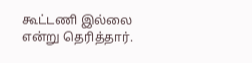கூட்டணி இல்லை என்று தெரித்தார்.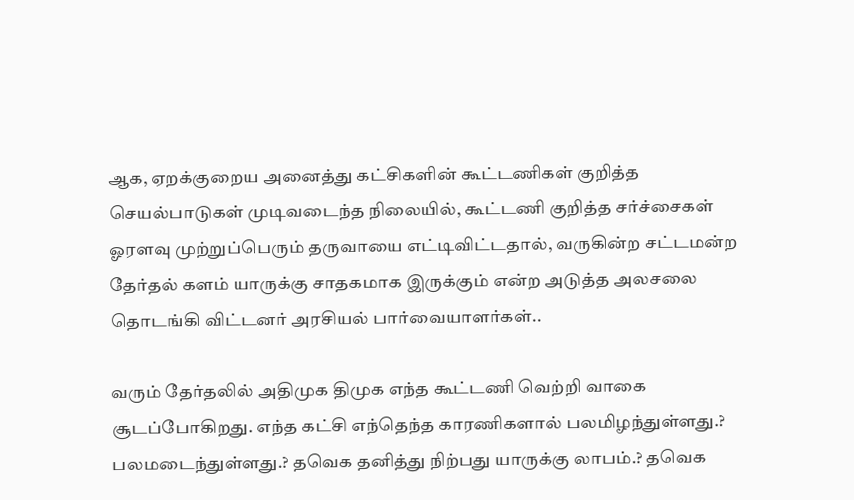ஆக, ஏறக்குறைய அனைத்து கட்சிகளின் கூட்டணிகள் குறித்த செயல்பாடுகள் முடிவடைந்த நிலையில், கூட்டணி குறித்த சர்ச்சைகள் ஓரளவு முற்றுப்பெரும் தருவாயை எட்டிவிட்டதால், வருகின்ற சட்டமன்ற தேர்தல் களம் யாருக்கு சாதகமாக இருக்கும் என்ற அடுத்த அலசலை தொடங்கி விட்டனர் அரசியல் பார்வையாளர்கள்..

வரும் தேர்தலில் அதிமுக திமுக எந்த கூட்டணி வெற்றி வாகை சூடப்போகிறது. எந்த கட்சி எந்தெந்த காரணிகளால் பலமிழந்துள்ளது.? பலமடைந்துள்ளது.? தவெக தனித்து நிற்பது யாருக்கு லாபம்.? தவெக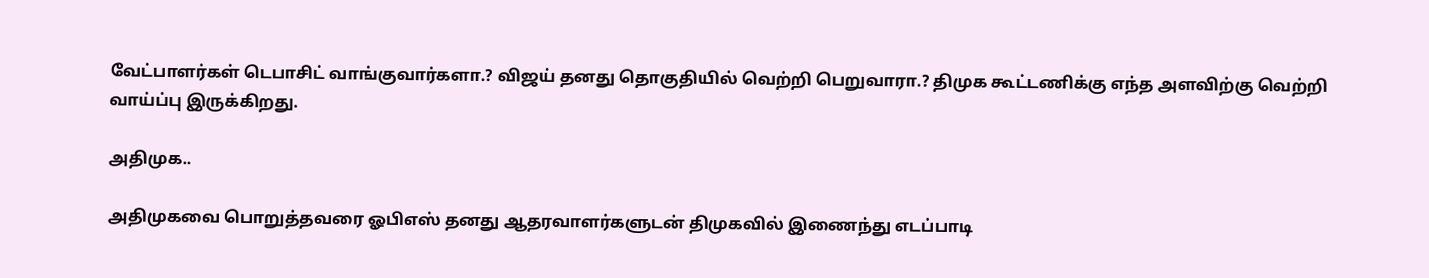வேட்பாளர்கள் டெபாசிட் வாங்குவார்களா.? விஜய் தனது தொகுதியில் வெற்றி பெறுவாரா.? திமுக கூட்டணிக்கு எந்த அளவிற்கு வெற்றி வாய்ப்பு இருக்கிறது.

அதிமுக..

அதிமுகவை பொறுத்தவரை ஓபிஎஸ் தனது ஆதரவாளர்களுடன் திமுகவில் இணைந்து எடப்பாடி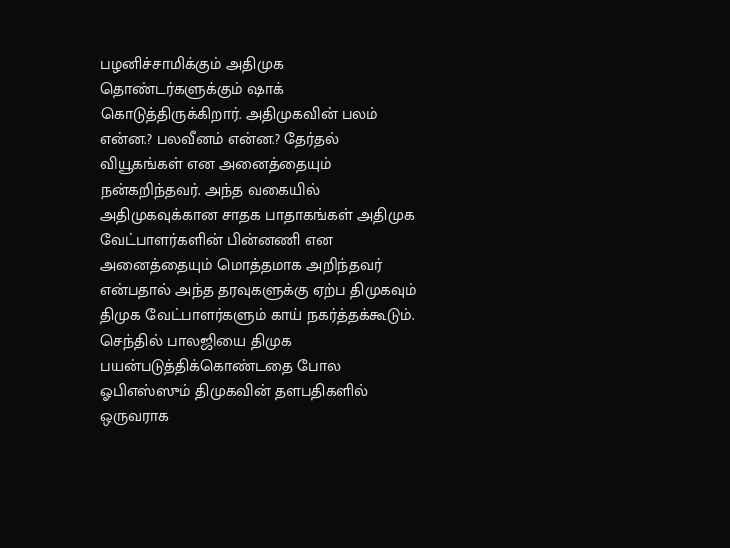பழனிச்சாமிக்கும் அதிமுக தொண்டர்களுக்கும் ஷாக் கொடுத்திருக்கிறார். அதிமுகவின் பலம் என்ன.? பலவீனம் என்ன.? தேர்தல் வியூகங்கள் என அனைத்தையும் நன்கறிந்தவர். அந்த வகையில் அதிமுகவுக்கான சாதக பாதாகங்கள் அதிமுக வேட்பாளர்களின் பின்னணி என அனைத்தையும் மொத்தமாக அறிந்தவர் என்பதால் அந்த தரவுகளுக்கு ஏற்ப திமுகவும் திமுக வேட்பாளர்களும் காய் நகர்த்தக்கூடும். செந்தில் பாலஜியை திமுக பயன்படுத்திக்கொண்டதை போல ஓபிஎஸ்ஸும் திமுகவின் தளபதிகளில் ஒருவராக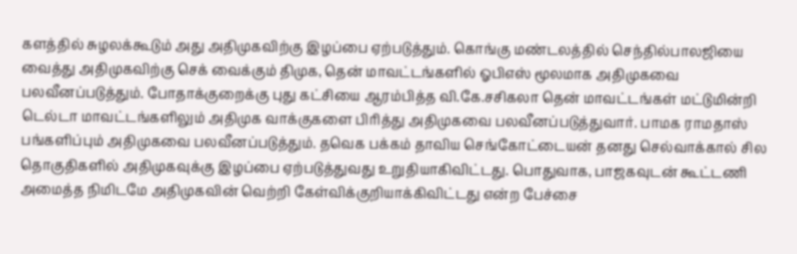களத்தில் சுழலக்கூடும் அது அதிமுகவிற்கு இழப்பை ஏற்படுத்தும். கொங்கு மண்டலத்தில் செந்தில்பாலஜியை வைத்து அதிமுகவிற்கு செக் வைக்கும் திமுக, தென் மாவட்டங்களில் ஓபிஎஸ் மூலமாக அதிமுகவை பலவீனப்படுத்தும். போதாக்குறைக்கு புது கட்சியை ஆரம்பித்த வி.கே.சசிகலா தென் மாவட்டங்கள் மட்டுமின்றி டெல்டா மாவட்டங்களிலும் அதிமுக வாக்குகளை பிரித்து அதிமுகவை பலவீனப்படுத்துவார். பாமக ராமதாஸ் பங்களிப்பும் அதிமுகவை பலவீனப்படுத்தும். தவெக பக்கம் தாவிய செங்கோட்டையன் தனது செல்வாக்கால் சில தொகுதிகளில் அதிமுகவுக்கு இழப்பை ஏற்படுத்துவது உறுதியாகிவிட்டது. பொதுவாக, பாஜகவுடன் கூட்டணி அமைத்த நிமிடமே அதிமுகவின் வெற்றி கேள்விக்குறியாக்கிவிட்டது என்ற பேச்சை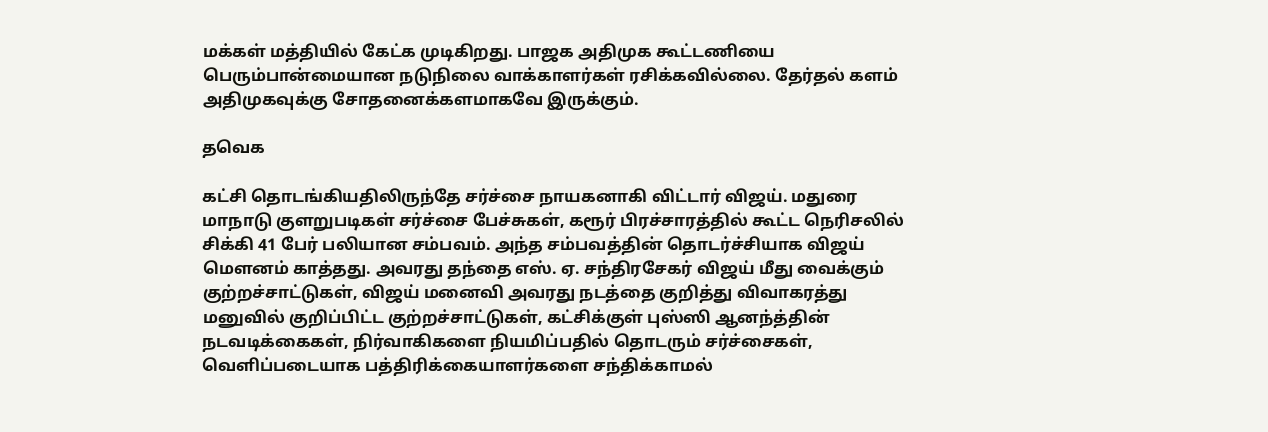மக்கள் மத்தியில் கேட்க முடிகிறது. பாஜக அதிமுக கூட்டணியை பெரும்பான்மையான நடுநிலை வாக்காளர்கள் ரசிக்கவில்லை. தேர்தல் களம் அதிமுகவுக்கு சோதனைக்களமாகவே இருக்கும்.

தவெக

கட்சி தொடங்கியதிலிருந்தே சர்ச்சை நாயகனாகி விட்டார் விஜய். மதுரை மாநாடு குளறுபடிகள் சர்ச்சை பேச்சுகள், கரூர் பிரச்சாரத்தில் கூட்ட நெரிசலில் சிக்கி 41 பேர் பலியான சம்பவம். அந்த சம்பவத்தின் தொடர்ச்சியாக விஜய் மௌனம் காத்தது. அவரது தந்தை எஸ். ஏ. சந்திரசேகர் விஜய் மீது வைக்கும் குற்றச்சாட்டுகள், விஜய் மனைவி அவரது நடத்தை குறித்து விவாகரத்து மனுவில் குறிப்பிட்ட குற்றச்சாட்டுகள், கட்சிக்குள் புஸ்ஸி ஆனந்த்தின் நடவடிக்கைகள், நிர்வாகிகளை நியமிப்பதில் தொடரும் சர்ச்சைகள், வெளிப்படையாக பத்திரிக்கையாளர்களை சந்திக்காமல்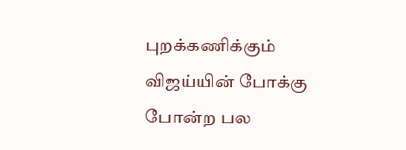புறக்கணிக்கும் விஜய்யின் போக்கு போன்ற பல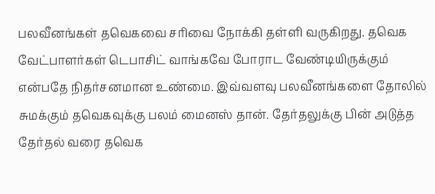பலவீனங்கள் தவெகவை சரிவை நோக்கி தள்ளி வருகிறது. தவெக வேட்பாளர்கள் டெபாசிட் வாங்கவே போராட வேண்டியிருக்கும் என்பதே நிதர்சனமான உண்மை. இவ்வளவு பலவீனங்களை தோலில் சுமக்கும் தவெகவுக்கு பலம் மைனஸ் தான். தேர்தலுக்கு பின் அடுத்த தேர்தல் வரை தவெக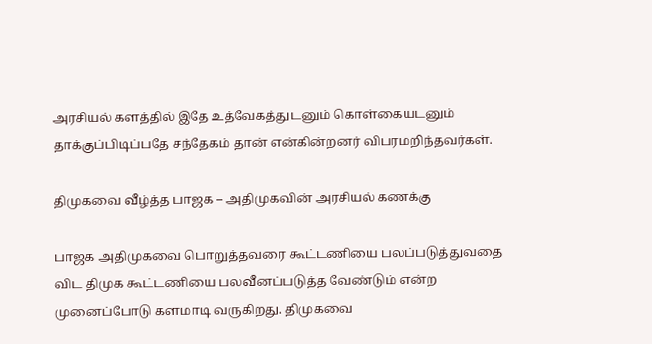அரசியல் களத்தில் இதே உத்வேகத்துடனும் கொள்கையடனும் தாக்குப்பிடிப்பதே சந்தேகம் தான் என்கின்றனர் விபரமறிந்தவர்கள்.

திமுகவை வீழ்த்த பாஜக – அதிமுகவின் அரசியல் கணக்கு

பாஜக அதிமுகவை பொறுத்தவரை கூட்டணியை பலப்படுத்துவதை விட திமுக கூட்டணியை பலவீனப்படுத்த வேண்டும் என்ற முனைப்போடு களமாடி வருகிறது. திமுகவை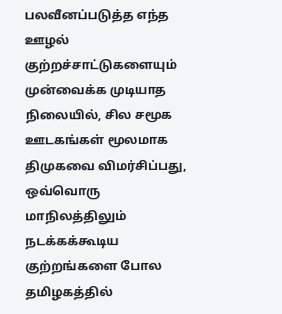பலவீனப்படுத்த எந்த ஊழல் குற்றச்சாட்டுகளையும் முன்வைக்க முடியாத நிலையில், சில சமூக ஊடகங்கள் மூலமாக திமுகவை விமர்சிப்பது, ஒவ்வொரு மாநிலத்திலும் நடக்கக்கூடிய குற்றங்களை போல தமிழகத்தில்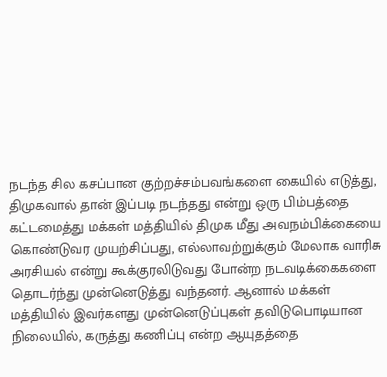நடந்த சில கசப்பான குற்றச்சம்பவங்களை கையில் எடுத்து, திமுகவால் தான் இப்படி நடந்தது என்று ஒரு பிம்பத்தை கட்டமைத்து மக்கள் மத்தியில் திமுக மீது அவநம்பிக்கையை கொண்டுவர முயற்சிப்பது, எல்லாவற்றுக்கும் மேலாக வாரிசு அரசியல் என்று கூக்குரலிடுவது போன்ற நடவடிக்கைகளை தொடர்ந்து முன்னெடுத்து வந்தனர். ஆனால் மக்கள் மத்தியில் இவர்களது முன்னெடுப்புகள் தவிடுபொடியான நிலையில், கருத்து கணிப்பு என்ற ஆயுதத்தை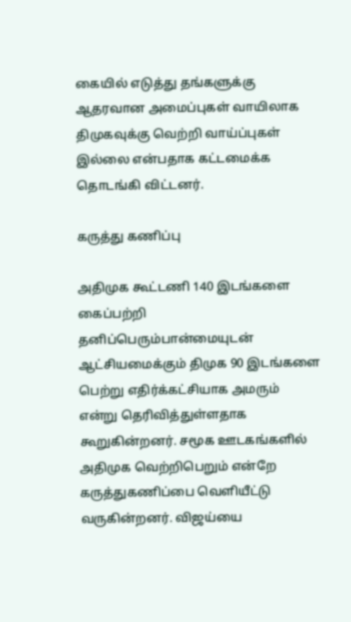கையில் எடுத்து தங்களுக்கு ஆதரவான அமைப்புகள் வாயிலாக திமுகவுக்கு வெற்றி வாய்ப்புகள் இல்லை என்பதாக கட்டமைக்க தொடங்கி விட்டனர்.

கருத்து கணிப்பு

அதிமுக கூட்டணி 140 இடங்களை கைப்பற்றி தனிப்பெரும்பான்மையுடன் ஆட்சியமைக்கும் திமுக 90 இடங்களை பெற்று எதிர்க்கட்சியாக அமரும் என்று தெரிவித்துள்ளதாக கூறுகின்றனர். சமூக ஊடகங்களில் அதிமுக வெற்றிபெறும் என்றே கருத்துகணிப்பை வெளியீட்டு வருகின்றனர். விஜய்யை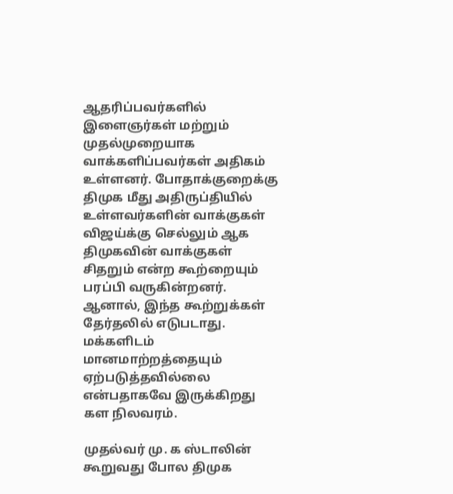ஆதரிப்பவர்களில் இளைஞர்கள் மற்றும் முதல்முறையாக வாக்களிப்பவர்கள் அதிகம் உள்ளனர். போதாக்குறைக்கு திமுக மீது அதிருப்தியில் உள்ளவர்களின் வாக்குகள் விஜய்க்கு செல்லும் ஆக திமுகவின் வாக்குகள் சிதறும் என்ற கூற்றையும் பரப்பி வருகின்றனர். ஆனால், இந்த கூற்றுக்கள் தேர்தலில் எடுபடாது. மக்களிடம் மானமாற்றத்தையும் ஏற்படுத்தவில்லை என்பதாகவே இருக்கிறது கள நிலவரம்.

முதல்வர் மு. க ஸ்டாலின் கூறுவது போல திமுக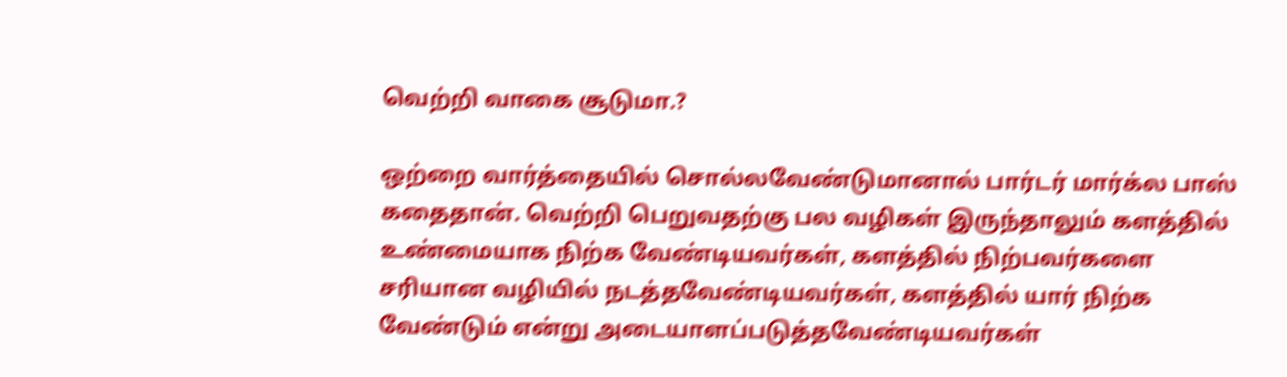வெற்றி வாகை சூடுமா.?

ஒற்றை வார்த்தையில் சொல்லவேண்டுமானால் பார்டர் மார்க்ல பாஸ் கதைதான். வெற்றி பெறுவதற்கு பல வழிகள் இருந்தாலும் களத்தில் உண்மையாக நிற்க வேண்டியவர்கள், களத்தில் நிற்பவர்களை சரியான வழியில் நடத்தவேண்டியவர்கள், களத்தில் யார் நிற்க வேண்டும் என்று அடையாளப்படுத்தவேண்டியவர்கள்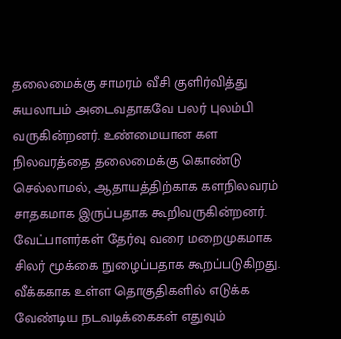தலைமைக்கு சாமரம் வீசி குளிர்வித்து சுயலாபம் அடைவதாகவே பலர் புலம்பி வருகின்றனர். உண்மையான கள நிலவரத்தை தலைமைக்கு கொண்டு செல்லாமல், ஆதாயத்திற்காக களநிலவரம் சாதகமாக இருப்பதாக கூறிவருகின்றனர். வேட்பாளர்கள் தேர்வு வரை மறைமுகமாக சிலர் மூக்கை நுழைப்பதாக கூறப்படுகிறது. வீக்ககாக உள்ள தொகுதிகளில் எடுக்க வேண்டிய நடவடிக்கைகள் எதுவும்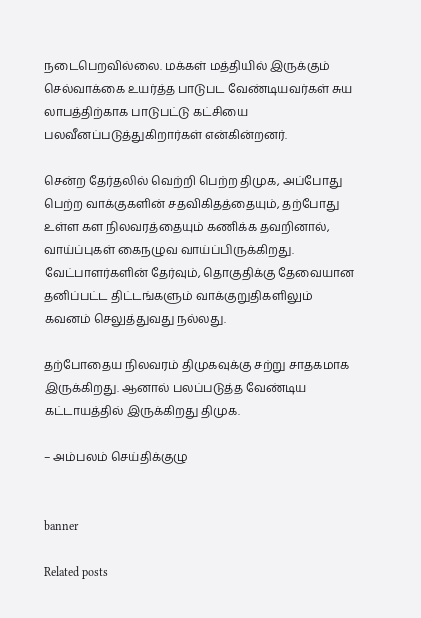நடைபெறவில்லை. மக்கள் மத்தியில் இருக்கும் செல்வாக்கை உயர்த்த பாடுபட வேண்டியவர்கள் சுய லாபத்திற்காக பாடுபட்டு கட்சியை பலவீனப்படுத்துகிறார்கள் என்கின்றனர்.

சென்ற தேர்தலில் வெற்றி பெற்ற திமுக, அப்போது பெற்ற வாக்குகளின் சதவிகிதத்தையும், தற்போது உள்ள கள நிலவரத்தையும் கணிக்க தவறினால், வாய்ப்புகள் கைநழுவ வாய்ப்பிருக்கிறது. வேட்பாளர்களின் தேர்வும், தொகுதிக்கு தேவையான தனிப்பட்ட திட்டங்களும் வாக்குறுதிகளிலும் கவனம் செலுத்துவது நல்லது.

தற்போதைய நிலவரம் திமுகவுக்கு சற்று சாதகமாக இருக்கிறது. ஆனால் பலப்படுத்த வேண்டிய கட்டாயத்தில் இருக்கிறது திமுக.

– அம்பலம் செய்திக்குழு


banner

Related posts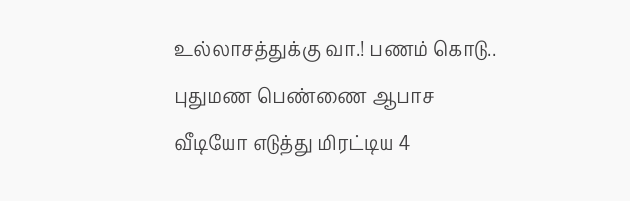உல்லாசத்துக்கு வா.! பணம் கொடு.. புதுமண பெண்ணை ஆபாச வீடியோ எடுத்து மிரட்டிய 4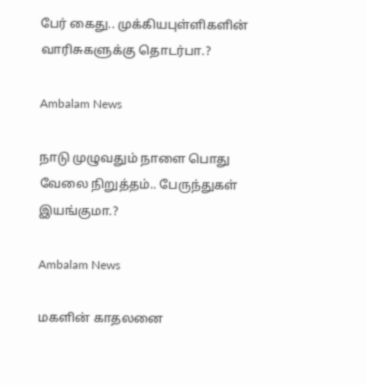பேர் கைது.. முக்கியபுள்ளிகளின் வாரிசுகளுக்கு தொடர்பா.?

Ambalam News

நாடு முழுவதும் நாளை பொது வேலை நிறுத்தம்.. பேருந்துகள் இயங்குமா.?

Ambalam News

மகளின் காதலனை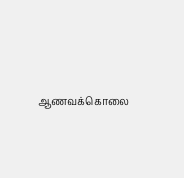ஆணவக்கொலை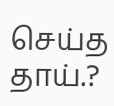செய்த தாய்.?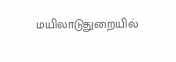மயிலாடுதுறையில்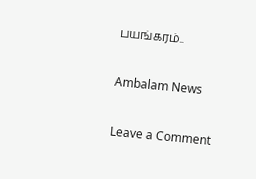பயங்கரம்..

Ambalam News

Leave a Comment